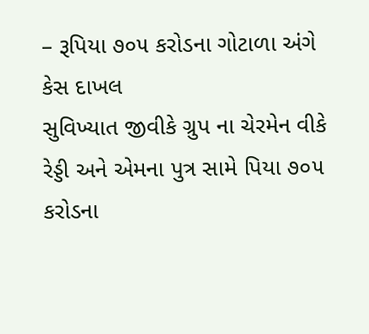– રૂપિયા ૭૦૫ કરોડના ગોટાળા અંગે કેસ દાખલ
સુવિખ્યાત જીવીકે ગ્રુપ ના ચેરમેન વીકે રેડ્ડી અને એમના પુત્ર સામે પિયા ૭૦૫ કરોડના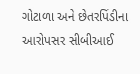ગોટાળા અને છેતરપિંડીના આરોપસર સીબીઆઈ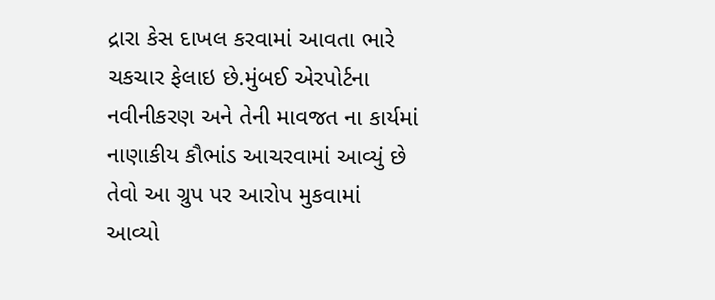દ્રારા કેસ દાખલ કરવામાં આવતા ભારે ચકચાર ફેલાઇ છે.મુંબઈ એરપોર્ટના નવીનીકરણ અને તેની માવજત ના કાર્યમાં નાણાકીય કૌભાંડ આચરવામાં આવ્યું છે તેવો આ ગ્રુપ પર આરોપ મુકવામાં આવ્યો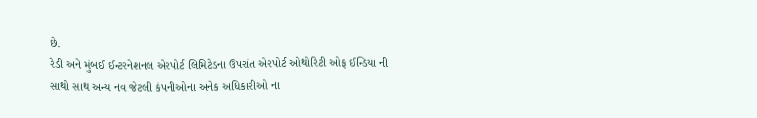છે.
રેડી અને મુંબઈ ઈન્ટરનેશનલ એરપોર્ટ લિમિટેડના ઉપરાંત એરપોર્ટ ઓથોરિટી ઓફ ઈન્ડિયા ની સાથો સાથ અન્ય નવ જેટલી કંપનીઓના અનેક અધિકારીઓ ના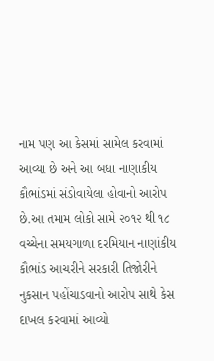નામ પણ આ કેસમાં સામેલ કરવામાં આવ્યા છે અને આ બધા નાણાકીય કૌભાંડમાં સંડોવાયેલા હોવાનો આરોપ છે.આ તમામ લોકો સામે ૨૦૧૨ થી ૧૮ વચ્ચેના સમયગાળા દરમિયાન નાણાંકીય કૌભાંડ આચરીને સરકારી તિજોરીને નુકસાન પહોંચાડવાનો આરોપ સાથે કેસ દાખલ કરવામાં આવ્યો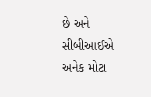છે અને સીબીઆઈએ અનેક મોટા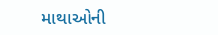માથાઓની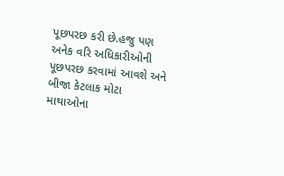પૂછપરછ કરી છે.હજુ પણ અનેક વરિ અધિકારીઓની પૂછપરછ કરવામાં આવશે અને બીજા કેટલાક મોટા માથાઓના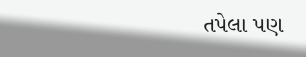તપેલા પણ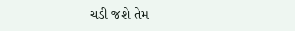ચડી જશે તેમ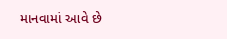માનવામાં આવે છે